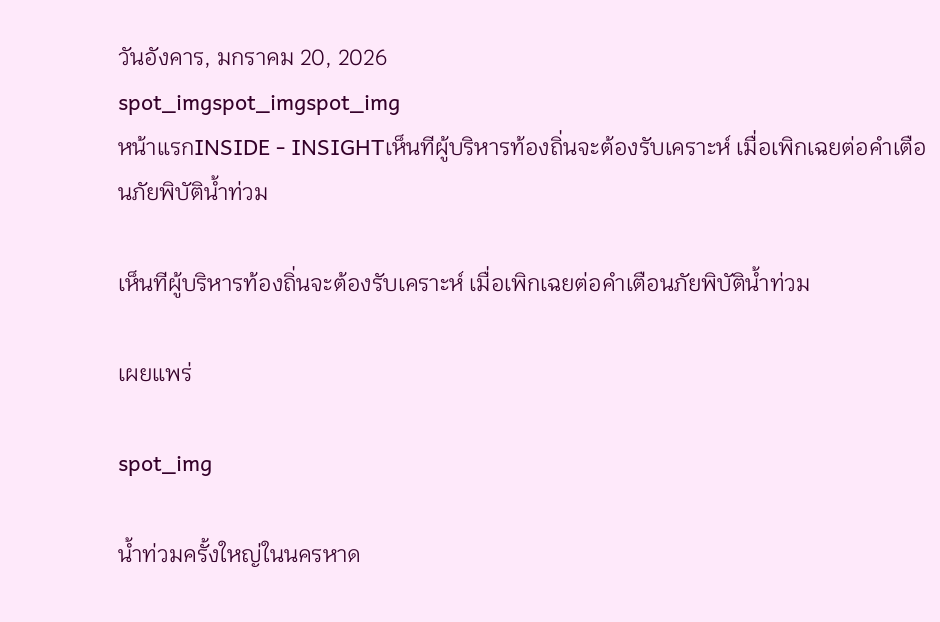วันอังคาร, มกราคม 20, 2026
spot_imgspot_imgspot_img
หน้าแรกINSIDE - INSIGHTเห็นทีผู้บริหารท้องถิ่นจะต้องรับเคราะห์ เมื่อเพิกเฉยต่อคำเตือนภัยพิบัติน้ำท่วม

เห็นทีผู้บริหารท้องถิ่นจะต้องรับเคราะห์ เมื่อเพิกเฉยต่อคำเตือนภัยพิบัติน้ำท่วม

เผยแพร่

spot_img

น้ำท่วมครั้งใหญ่ในนครหาด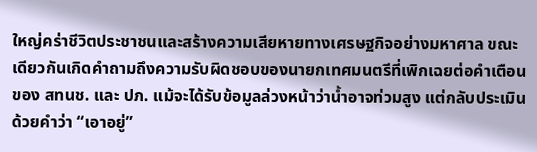ใหญ่คร่าชีวิตประชาชนและสร้างความเสียหายทางเศรษฐกิจอย่างมหาศาล ขณะเดียวกันเกิดคำถามถึงความรับผิดชอบของนายกเทศมนตรีที่เพิกเฉยต่อคำเตือนของ สทนช. และ ปภ. แม้จะได้รับข้อมูลล่วงหน้าว่าน้ำอาจท่วมสูง แต่กลับประเมินด้วยคำว่า “เอาอยู่”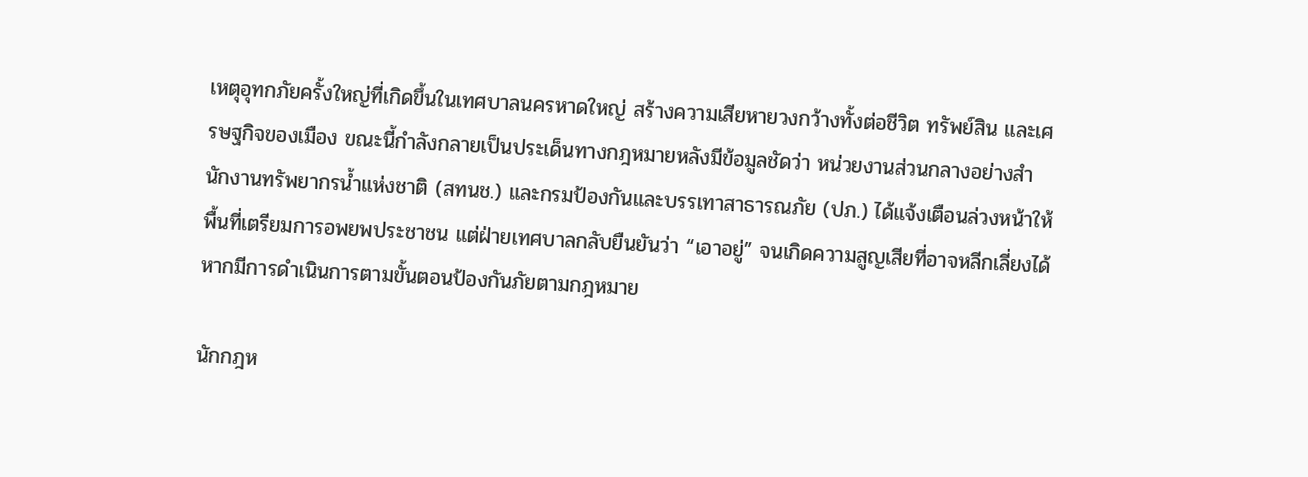เหตุอุทกภัยครั้งใหญ่ที่เกิดขึ้นในเทศบาลนครหาดใหญ่ สร้างความเสียหายวงกว้างทั้งต่อชีวิต ทรัพย์สิน และเศรษฐกิจของเมือง ขณะนี้กำลังกลายเป็นประเด็นทางกฎหมายหลังมีข้อมูลชัดว่า หน่วยงานส่วนกลางอย่างสำนักงานทรัพยากรน้ำแห่งชาติ (สทนช.) และกรมป้องกันและบรรเทาสาธารณภัย (ปภ.) ได้แจ้งเตือนล่วงหน้าให้พื้นที่เตรียมการอพยพประชาชน แต่ฝ่ายเทศบาลกลับยืนยันว่า “เอาอยู่” จนเกิดความสูญเสียที่อาจหลีกเลี่ยงได้หากมีการดำเนินการตามขั้นตอนป้องกันภัยตามกฎหมาย

นักกฎห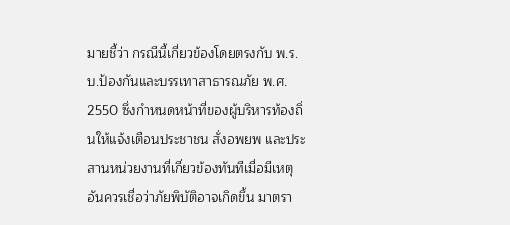มายชี้ว่า กรณีนี้เกี่ยวข้องโดยตรงกับ พ.ร.บ.ป้องกันและบรรเทาสาธารณภัย พ.ศ. 2550 ซึ่งกำหนดหน้าที่ของผู้บริหารท้องถิ่นให้แจ้งเตือนประชาชน สั่งอพยพ และประสานหน่วยงานที่เกี่ยวข้องทันทีเมื่อมีเหตุอันควรเชื่อว่าภัยพิบัติอาจเกิดขึ้น มาตรา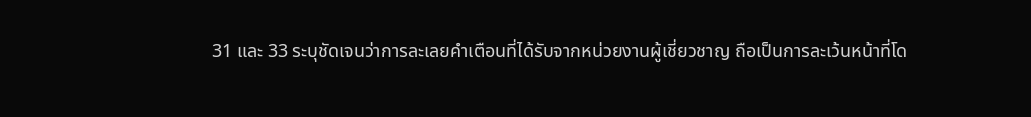31 และ 33 ระบุชัดเจนว่าการละเลยคำเตือนที่ได้รับจากหน่วยงานผู้เชี่ยวชาญ ถือเป็นการละเว้นหน้าที่โด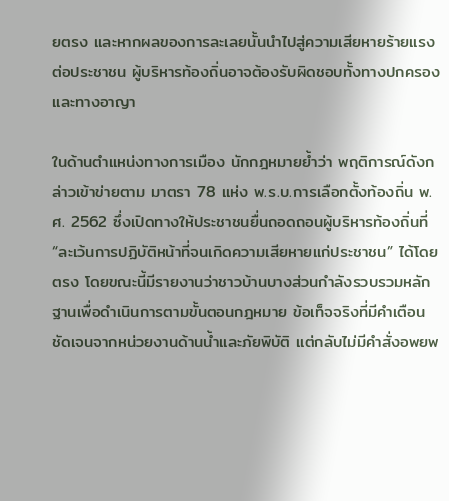ยตรง และหากผลของการละเลยนั้นนำไปสู่ความเสียหายร้ายแรงต่อประชาชน ผู้บริหารท้องถิ่นอาจต้องรับผิดชอบทั้งทางปกครองและทางอาญา

ในด้านตำแหน่งทางการเมือง นักกฎหมายย้ำว่า พฤติการณ์ดังกล่าวเข้าข่ายตาม มาตรา 78 แห่ง พ.ร.บ.การเลือกตั้งท้องถิ่น พ.ศ. 2562 ซึ่งเปิดทางให้ประชาชนยื่นถอดถอนผู้บริหารท้องถิ่นที่ “ละเว้นการปฏิบัติหน้าที่จนเกิดความเสียหายแก่ประชาชน” ได้โดยตรง โดยขณะนี้มีรายงานว่าชาวบ้านบางส่วนกำลังรวบรวมหลักฐานเพื่อดำเนินการตามขั้นตอนกฎหมาย ข้อเท็จจริงที่มีคำเตือนชัดเจนจากหน่วยงานด้านน้ำและภัยพิบัติ แต่กลับไม่มีคำสั่งอพยพ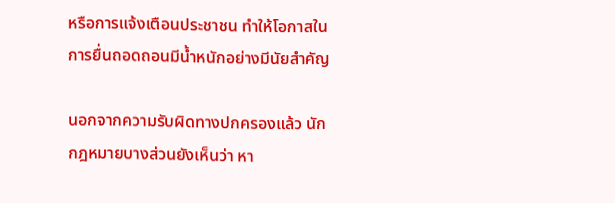หรือการแจ้งเตือนประชาชน ทำให้โอกาสในการยื่นถอดถอนมีน้ำหนักอย่างมีนัยสำคัญ

นอกจากความรับผิดทางปกครองแล้ว นักกฎหมายบางส่วนยังเห็นว่า หา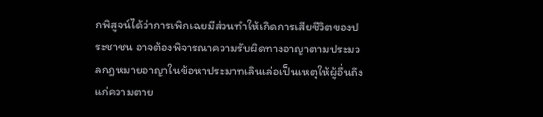กพิสูจน์ได้ว่าการเพิกเฉยมีส่วนทำให้เกิดการเสียชีวิตของประชาชน อาจต้องพิจารณาความรับผิดทางอาญาตามประมวลกฎหมายอาญาในข้อหาประมาทเลินเล่อเป็นเหตุให้ผู้อื่นถึงแก่ความตาย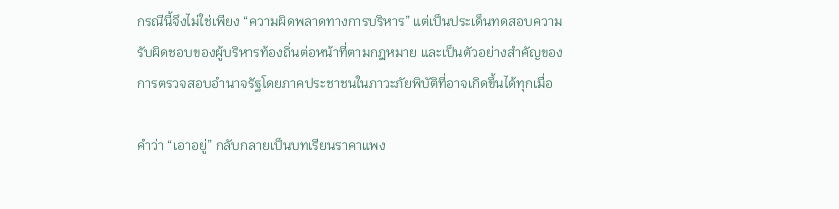กรณีนี้จึงไม่ใช่เพียง “ความผิดพลาดทางการบริหาร” แต่เป็นประเด็นทดสอบความรับผิดชอบของผู้บริหารท้องถิ่นต่อหน้าที่ตามกฎหมาย และเป็นตัวอย่างสำคัญของการตรวจสอบอำนาจรัฐโดยภาคประชาชนในภาวะภัยพิบัติที่อาจเกิดขึ้นได้ทุกเมื่อ

คำว่า “เอาอยู่” กลับกลายเป็นบทเรียนราคาแพง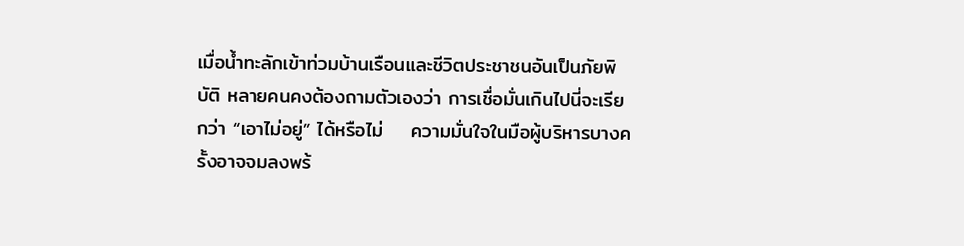เมื่อน้ำทะลักเข้าท่วมบ้านเรือนและชีวิตประชาชนอันเป็นภัยพิบัติ หลายคนคงต้องถามตัวเองว่า การเชื่อมั่นเกินไปนี่จะเรียกว่า “เอาไม่อยู่” ได้หรือไม่    ความมั่นใจในมือผู้บริหารบางครั้งอาจจมลงพร้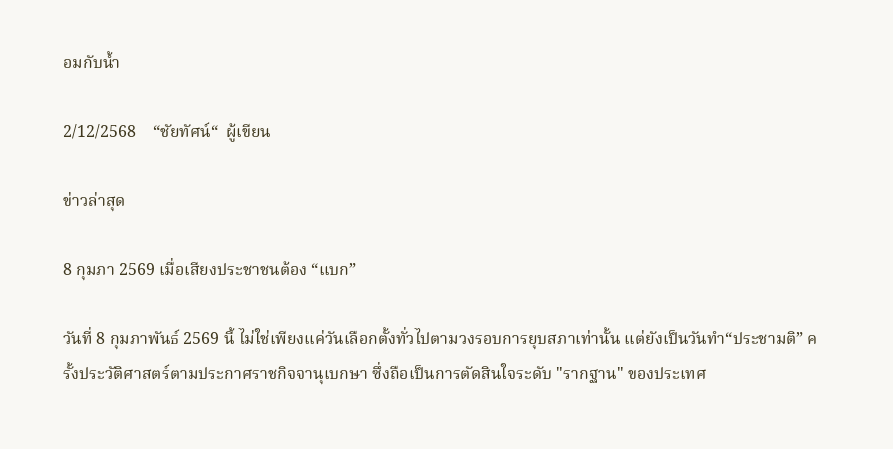อมกับน้ำ

2/12/2568    “ชัยทัศน์“  ผู้เขียน

ข่าวล่าสุด

8 กุมภา 2569 เมื่อเสียงประชาชนต้อง “แบก”

วันที่ 8 กุมภาพันธ์ 2569 นี้ ไม่ใช่เพียงแค่วันเลือกตั้งทั่วไปตามวงรอบการยุบสภาเท่านั้น แต่ยังเป็นวันทำ“ประชามติ” ครั้งประวัติศาสตร์ตามประกาศราชกิจจานุเบกษา ซึ่งถือเป็นการตัดสินใจระดับ "รากฐาน" ของประเทศ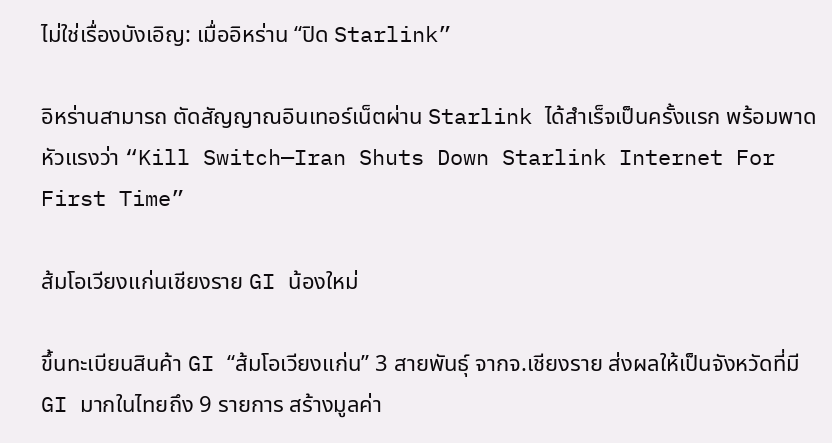ไม่ใช่เรื่องบังเอิญ: เมื่ออิหร่าน “ปิด Starlink”

อิหร่านสามารถ ตัดสัญญาณอินเทอร์เน็ตผ่าน Starlink ได้สำเร็จเป็นครั้งแรก พร้อมพาดหัวแรงว่า “Kill Switch—Iran Shuts Down Starlink Internet For First Time”

ส้มโอเวียงแก่นเชียงราย GI น้องใหม่

ขึ้นทะเบียนสินค้า GI “ส้มโอเวียงแก่น” 3 สายพันธุ์ จากจ.เชียงราย ส่งผลให้เป็นจังหวัดที่มี GI มากในไทยถึง 9 รายการ สร้างมูลค่า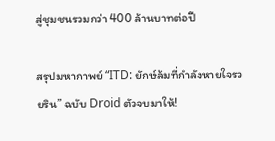สู่ชุมชนรวมกว่า 400 ล้านบาทต่อปี

สรุปมหากาพย์ “ITD: ยักษ์ล้มที่กำลังหายใจรวยริน” ฉบับ Droid ตัวจบมาให้!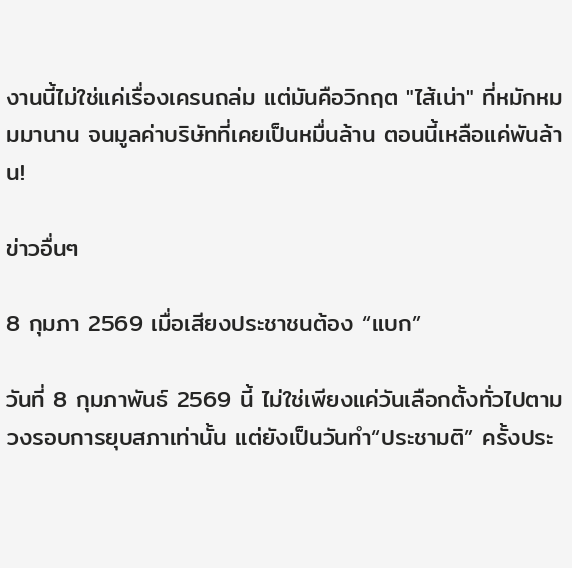งานนี้ไม่ใช่แค่เรื่องเครนถล่ม แต่มันคือวิกฤต "ไส้เน่า" ที่หมักหมมมานาน จนมูลค่าบริษัทที่เคยเป็นหมื่นล้าน ตอนนี้เหลือแค่พันล้าน!

ข่าวอื่นๆ

8 กุมภา 2569 เมื่อเสียงประชาชนต้อง “แบก”

วันที่ 8 กุมภาพันธ์ 2569 นี้ ไม่ใช่เพียงแค่วันเลือกตั้งทั่วไปตามวงรอบการยุบสภาเท่านั้น แต่ยังเป็นวันทำ“ประชามติ” ครั้งประ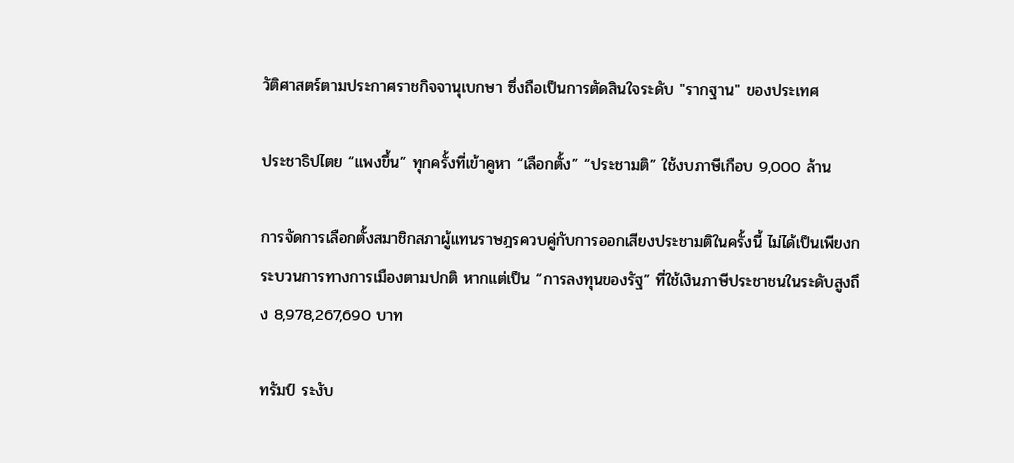วัติศาสตร์ตามประกาศราชกิจจานุเบกษา ซึ่งถือเป็นการตัดสินใจระดับ "รากฐาน" ของประเทศ

ประชาธิปไตย “แพงขึ้น” ทุกครั้งที่เข้าคูหา “เลือกตั้ง” “ประชามติ” ใช้งบภาษีเกือบ 9,000 ล้าน

การจัดการเลือกตั้งสมาชิกสภาผู้แทนราษฎรควบคู่กับการออกเสียงประชามติในครั้งนี้ ไม่ได้เป็นเพียงกระบวนการทางการเมืองตามปกติ หากแต่เป็น “การลงทุนของรัฐ” ที่ใช้เงินภาษีประชาชนในระดับสูงถึง 8,978,267,690 บาท

ทรัมป์ ระงับ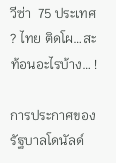วีซ่า  75 ประเทศ ? ไทย ติดโผ…สะท้อนอะไรบ้าง… !

การประกาศของรัฐบาลโดนัลด์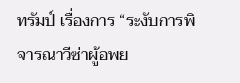ทรัมป์ เรื่องการ “ระงับการพิจารณาวีซ่าผู้อพย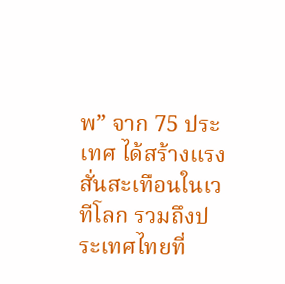พ” จาก 75 ประเทศ ได้สร้างแรงสั่นสะเทือนในเวทีโลก รวมถึงประเทศไทยที่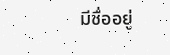มีชื่ออยู่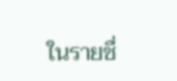ในรายชื่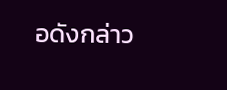อดังกล่าว